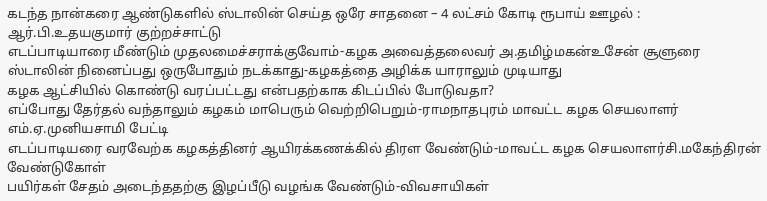கடந்த நான்கரை ஆண்டுகளில் ஸ்டாலின் செய்த ஒரே சாதனை – 4 லட்சம் கோடி ரூபாய் ஊழல் : ஆர்.பி.உதயகுமார் குற்றச்சாட்டு
எடப்பாடியாரை மீண்டும் முதலமைச்சராக்குவோம்-கழக அவைத்தலைவர் அ.தமிழ்மகன்உசேன் சூளுரை
ஸ்டாலின் நினைப்பது ஒருபோதும் நடக்காது-கழகத்தை அழிக்க யாராலும் முடியாது
கழக ஆட்சியில் கொண்டு வரப்பட்டது என்பதற்காக கிடப்பில் போடுவதா?
எப்போது தேர்தல் வந்தாலும் கழகம் மாபெரும் வெற்றிபெறும்-ராமநாதபுரம் மாவட்ட கழக செயலாளர் எம்.ஏ.முனியசாமி பேட்டி
எடப்பாடியரை வரவேற்க கழகத்தினர் ஆயிரக்கணக்கில் திரள வேண்டும்-மாவட்ட கழக செயலாளர்சி.மகேந்திரன் வேண்டுகோள்
பயிர்கள் சேதம் அடைந்ததற்கு இழப்பீடு வழங்க வேண்டும்-விவசாயிகள்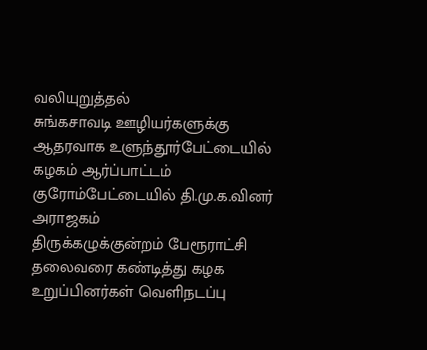வலியுறுத்தல்
சுங்கசாவடி ஊழியர்களுக்கு ஆதரவாக உளுந்தூர்பேட்டையில் கழகம் ஆர்ப்பாட்டம்
குரோம்பேட்டையில் தி.மு.க.வினர் அராஜகம்
திருக்கழுக்குன்றம் பேரூராட்சி தலைவரை கண்டித்து கழக உறுப்பினர்கள் வெளிநடப்பு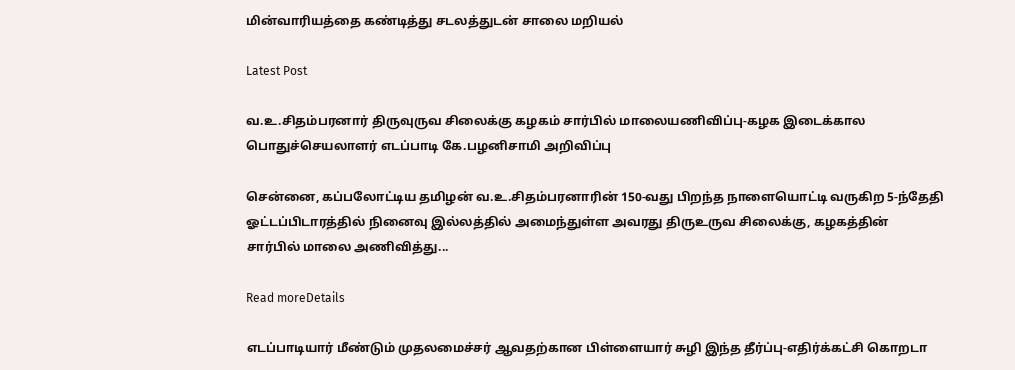மின்வாரியத்தை கண்டித்து சடலத்துடன் சாலை மறியல்

Latest Post

வ.உ.சிதம்பரனார் திருவுருவ சிலைக்கு கழகம் சார்பில் மாலையணிவிப்பு-கழக இடைக்கால பொதுச்செயலாளர் எடப்பாடி கே.பழனிசாமி அறிவிப்பு

சென்னை, கப்பலோட்டிய தமிழன் வ.உ.சிதம்பரனாரின் 150-வது பிறந்த நாளையொட்டி வருகிற 5-ந்தேதி ஓட்டப்பிடாரத்தில் நினைவு இல்லத்தில் அமைந்துள்ள அவரது திருஉருவ சிலைக்கு, கழகத்தின் சார்பில் மாலை அணிவித்து...

Read moreDetails

எடப்பாடியார் மீண்டும் முதலமைச்சர் ஆவதற்கான பிள்ளையார் சுழி இந்த தீர்ப்பு-எதிர்க்கட்சி கொறடா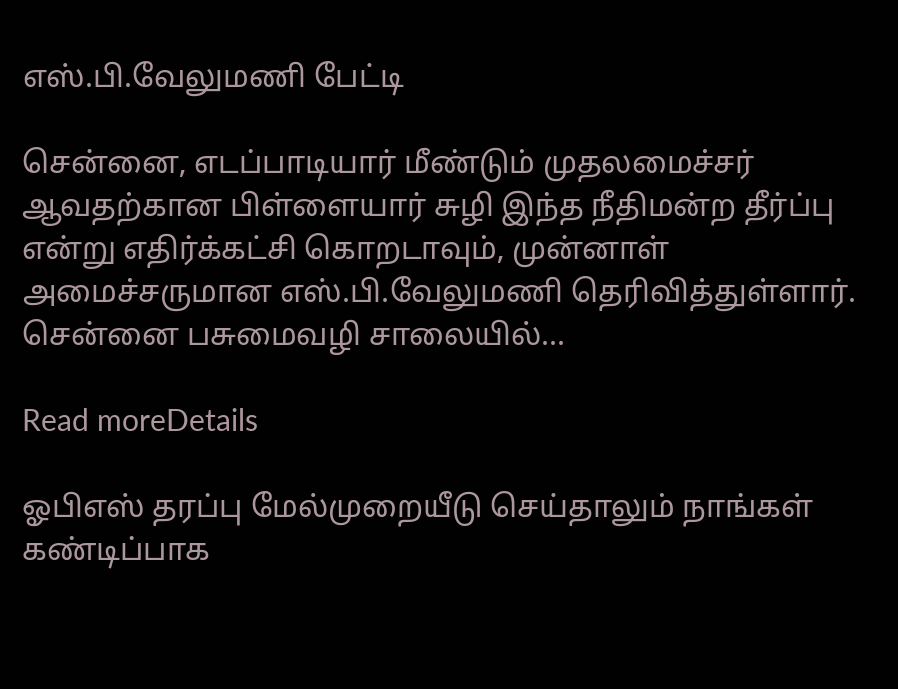எஸ்.பி.வேலுமணி பேட்டி

சென்னை, எடப்பாடியார் மீண்டும் முதலமைச்சர் ஆவதற்கான பிள்ளையார் சுழி இந்த நீதிமன்ற தீர்ப்பு என்று எதிர்க்கட்சி கொறடாவும், முன்னாள் அமைச்சருமான எஸ்.பி.வேலுமணி தெரிவித்துள்ளார். சென்னை பசுமைவழி சாலையில்...

Read moreDetails

ஓபிஎஸ் தரப்பு மேல்முறையீடு செய்தாலும் நாங்கள் கண்டிப்பாக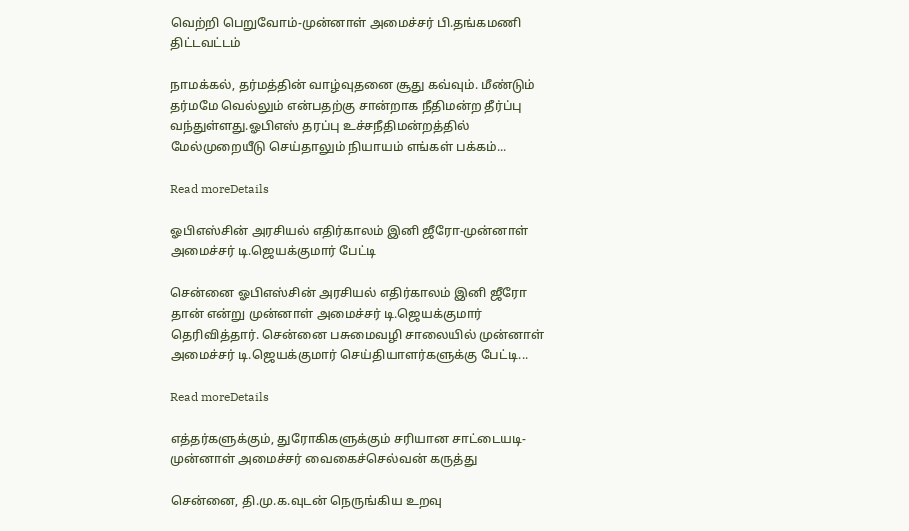வெற்றி பெறுவோம்-முன்னாள் அமைச்சர் பி.தங்கமணி திட்டவட்டம்

நாமக்கல், தர்மத்தின் வாழ்வுதனை சூது கவ்வும். மீண்டும் தர்மமே வெல்லும் என்பதற்கு சான்றாக நீதிமன்ற தீர்ப்பு வந்துள்ளது.ஓபிஎஸ் தரப்பு உச்சநீதிமன்றத்தில் மேல்முறையீடு செய்தாலும் நியாயம் எங்கள் பக்கம்...

Read moreDetails

ஓபிஎஸ்சின் அரசியல் எதிர்காலம் இனி ஜீரோ-முன்னாள் அமைச்சர் டி.ஜெயக்குமார் பேட்டி

சென்னை ஓபிஎஸ்சின் அரசியல் எதிர்காலம் இனி ஜீரோ தான் என்று முன்னாள் அமைச்சர் டி.ஜெயக்குமார் தெரிவித்தார். சென்னை பசுமைவழி சாலையில் முன்னாள் அமைச்சர் டி.ஜெயக்குமார் செய்தியாளர்களுக்கு பேட்டி...

Read moreDetails

எத்தர்களுக்கும், துரோகிகளுக்கும் சரியான சாட்டையடி-முன்னாள் அமைச்சர் வைகைச்செல்வன் கருத்து

சென்னை, தி.மு.க.வுடன் நெருங்கிய உறவு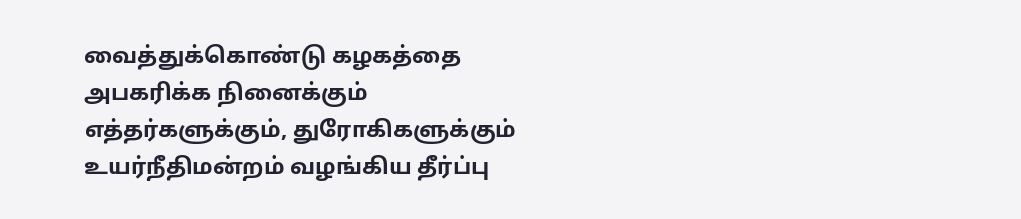வைத்துக்கொண்டு கழகத்தை அபகரிக்க நினைக்கும் எத்தர்களுக்கும், துரோகிகளுக்கும் உயர்நீதிமன்றம் வழங்கிய தீர்ப்பு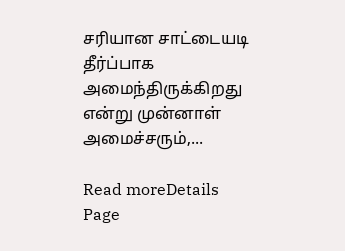சரியான சாட்டையடி தீர்ப்பாக அமைந்திருக்கிறது என்று முன்னாள் அமைச்சரும்,...

Read moreDetails
Page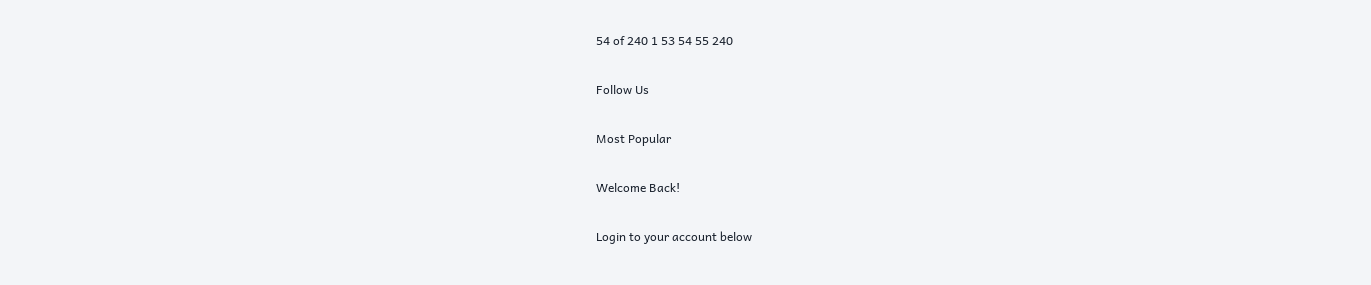54 of 240 1 53 54 55 240

Follow Us

Most Popular

Welcome Back!

Login to your account below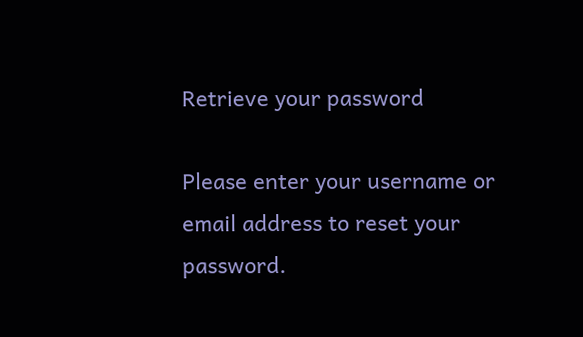Retrieve your password

Please enter your username or email address to reset your password.